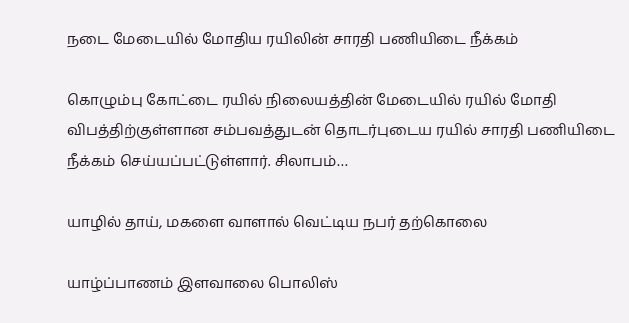நடை மேடையில் மோதிய ரயிலின் சாரதி பணியிடை நீக்கம்

கொழும்பு கோட்டை ரயில் நிலையத்தின் மேடையில் ரயில் மோதி விபத்திற்குள்ளான சம்பவத்துடன் தொடர்புடைய ரயில் சாரதி பணியிடை நீக்கம் செய்யப்பட்டுள்ளார். சிலாபம்…

யாழில் தாய், மகளை வாளால் வெட்டிய நபர் தற்கொலை

யாழ்ப்பாணம் இளவாலை பொலிஸ்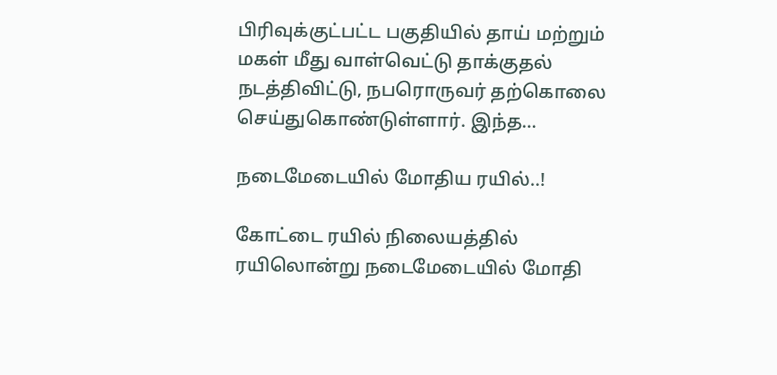பிரிவுக்குட்பட்ட பகுதியில் தாய் மற்றும் மகள் மீது வாள்வெட்டு தாக்குதல் நடத்திவிட்டு, நபரொருவர் தற்கொலை செய்துகொண்டுள்ளார். இந்த…

நடைமேடையில் மோதிய ரயில்..!

கோட்டை ரயில் நிலையத்தில் ரயிலொன்று நடைமேடையில் மோதி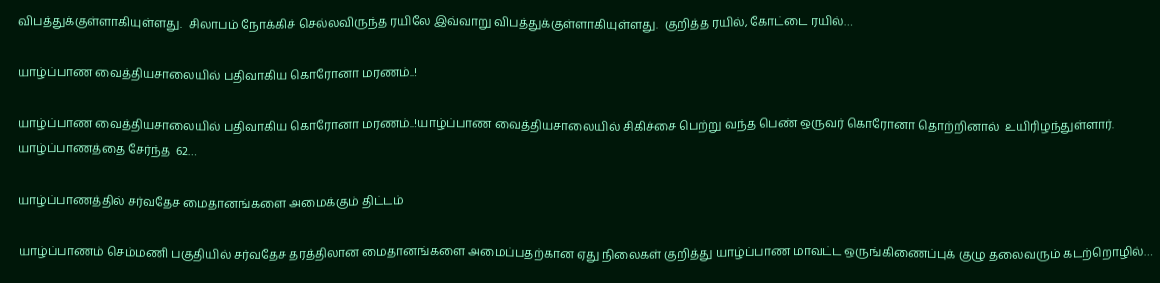விபத்துக்குள்ளாகியுள்ளது.  சிலாபம் நோக்கிச் செல்லவிருந்த ரயிலே இவ்வாறு விபத்துக்குள்ளாகியுள்ளது.  குறித்த ரயில், கோட்டை ரயில்…

யாழ்ப்பாண வைத்தியசாலையில் பதிவாகிய கொரோனா மரணம்..!

யாழ்ப்பாண வைத்தியசாலையில் பதிவாகிய கொரோனா மரணம்..!யாழ்ப்பாண வைத்தியசாலையில் சிகிச்சை பெற்று வந்த பெண் ஒருவர் கொரோனா தொற்றினால்  உயிரிழந்துள்ளார்.   யாழ்ப்பாணத்தை சேர்ந்த  62…

யாழ்ப்பாணத்தில் சர்வதேச மைதானங்களை அமைக்கும் திட்டம்

யாழ்ப்பாணம் செம்மணி பகுதியில் சர்வதேச தரத்திலான மைதானங்களை அமைப்பதற்கான ஏது நிலைகள் குறித்து யாழ்ப்பாண மாவட்ட ஒருங்கிணைப்புக் குழு தலைவரும் கடற்றொழில்…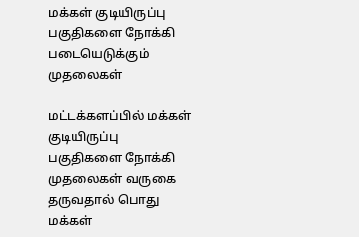மக்கள் குடியிருப்பு பகுதிகளை நோக்கி படையெடுக்கும் முதலைகள்

மட்டக்களப்பில் மக்கள் குடியிருப்பு பகுதிகளை நோக்கி முதலைகள் வருகை தருவதால் பொது மக்கள்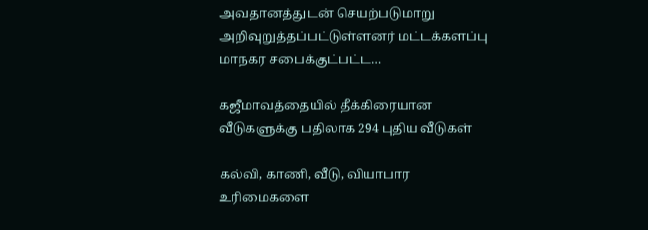அவதானத்துடன் செயற்படுமாறு அறிவுறுத்தப்பட்டுள்ளனர் மட்டக்களப்பு மாநகர சபைக்குட்பட்ட…

கஜீமாவத்தையில் தீக்கிரையான வீடுகளுக்கு பதிலாக 294 புதிய வீடுகள்

கல்வி, காணி, வீடு, வியாபார உரிமைகளை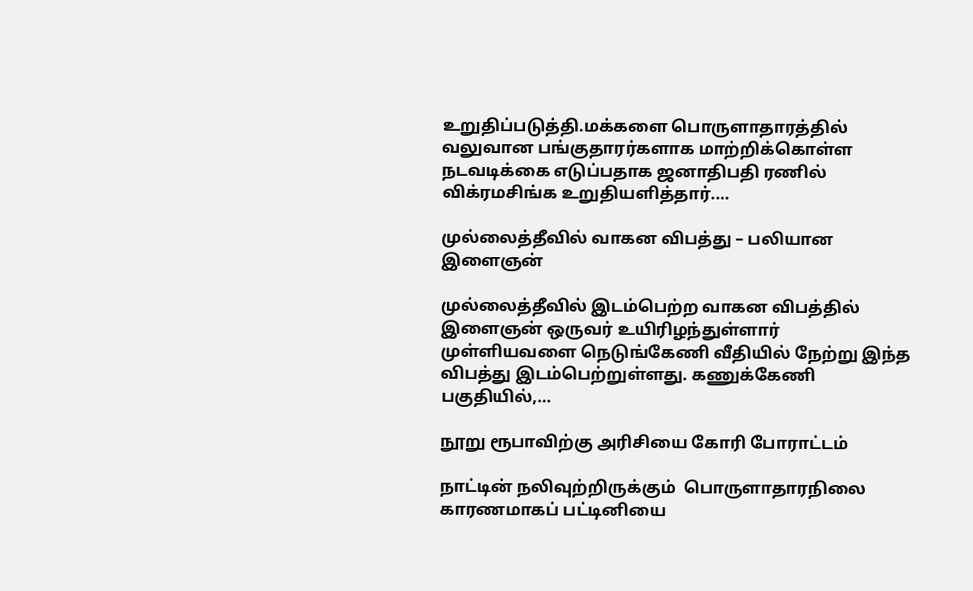உறுதிப்படுத்தி.மக்களை பொருளாதாரத்தில் வலுவான பங்குதாரர்களாக மாற்றிக்கொள்ள நடவடிக்கை எடுப்பதாக ஜனாதிபதி ரணில் விக்ரமசிங்க உறுதியளித்தார்.…

முல்லைத்தீவில் வாகன விபத்து – பலியான இளைஞன்

முல்லைத்தீவில் இடம்பெற்ற வாகன விபத்தில் இளைஞன் ஒருவர் உயிரிழந்துள்ளார் முள்ளியவளை நெடுங்கேணி வீதியில் நேற்று இந்த விபத்து இடம்பெற்றுள்ளது. கணுக்கேணி பகுதியில்,…

நூறு ரூபாவிற்கு அரிசியை கோரி போராட்டம்

நாட்டின் நலிவுற்றிருக்கும்  பொருளாதாரநிலை காரணமாகப் பட்டினியை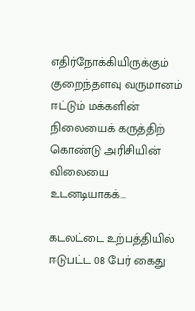எதிர்நோக்கியிருக்கும் குறைந்தளவு வருமானம் ஈட்டும் மக்களின் நிலையைக் கருத்திற் கொண்டு அரிசியின் விலையை உடனடியாகக்…

கடலட்டை உற்பத்தியில் ஈடுபட்ட 08 பேர் கைது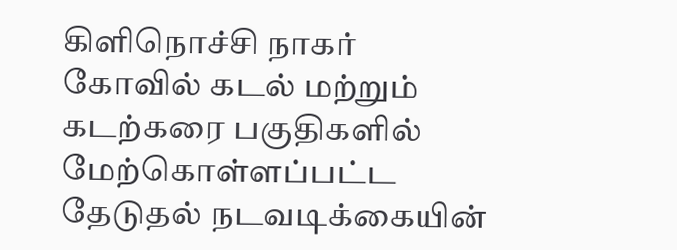கிளிநொச்சி நாகர் கோவில் கடல் மற்றும் கடற்கரை பகுதிகளில் மேற்கொள்ளப்பட்ட தேடுதல் நடவடிக்கையின்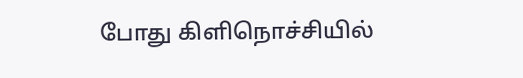போது கிளிநொச்சியில்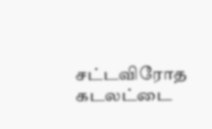சட்டவிரோத கடலட்டை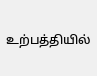உற்பத்தியில்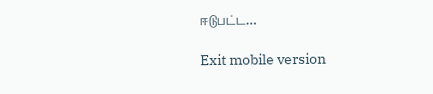ஈடுபட்ட…

Exit mobile version